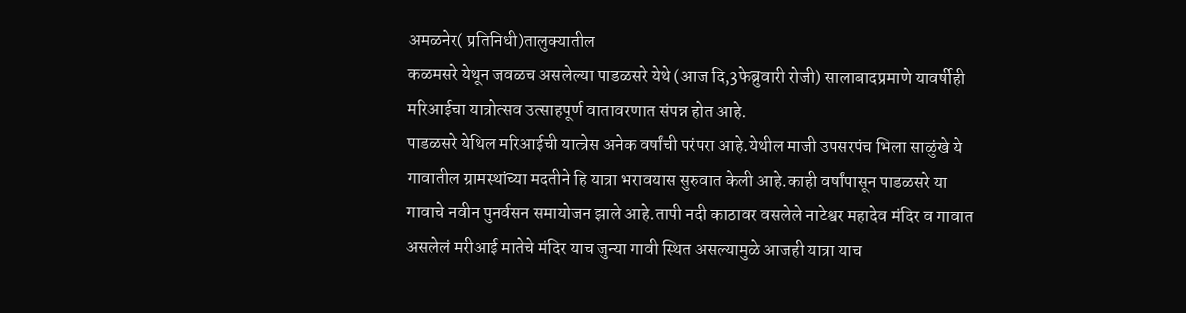अमळनेर( प्रतिनिधी)तालुक्यातील
कळमसरे येथून जवळच असलेल्या पाडळसरे येथे (आज दि,3फेब्रुवारी रोजी) सालाबादप्रमाणे यावर्षीही मरिआईचा यात्रोत्सव उत्साहपूर्ण वातावरणात संपन्न होत आहे.
पाडळसरे येथिल मरिआईची यात्त्रेस अनेक वर्षांची परंपरा आहे.येथील माजी उपसरपंच भिला साळुंखे ये गावातील ग्रामस्थांच्या मदतीने हि यात्रा भरावयास सुरुवात केली आहे.काही वर्षांपासून पाडळसरे या गावाचे नवीन पुनर्वसन समायोजन झाले आहे.तापी नदी काठावर वसलेले नाटेश्वर महादेव मंदिर व गावात असलेलं मरीआई मातेचे मंदिर याच जुन्या गावी स्थित असल्यामुळे आजही यात्रा याच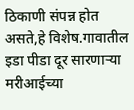ठिकाणी संपन्न होत असते,हे विशेष.गावातील इडा पीडा दूर सारणाऱ्या मरीआईच्या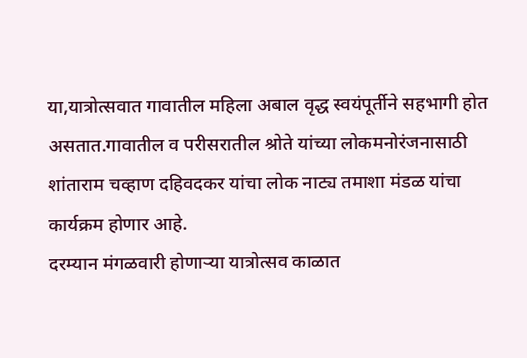या,यात्रोत्सवात गावातील महिला अबाल वृद्ध स्वयंपूर्तीने सहभागी होत असतात.गावातील व परीसरातील श्रोते यांच्या लोकमनोरंजनासाठी शांताराम चव्हाण दहिवदकर यांचा लोक नाट्य तमाशा मंडळ यांचा कार्यक्रम होणार आहे.
दरम्यान मंगळवारी होणाऱ्या यात्रोत्सव काळात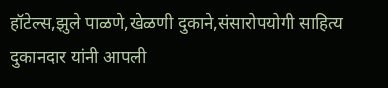हॉटेल्स,झुले पाळणे,खेळणी दुकाने,संसारोपयोगी साहित्य दुकानदार यांनी आपली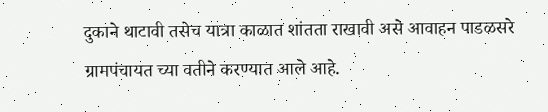दुकाने थाटावी तसेच यात्रा काळात शांतता राखावी असे आवाहन पाडळसरे ग्रामपंचायत च्या वतीने करण्यात आले आहे.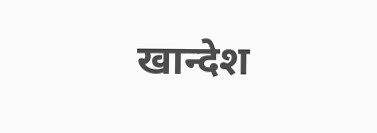खान्देश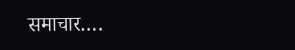समाचार….